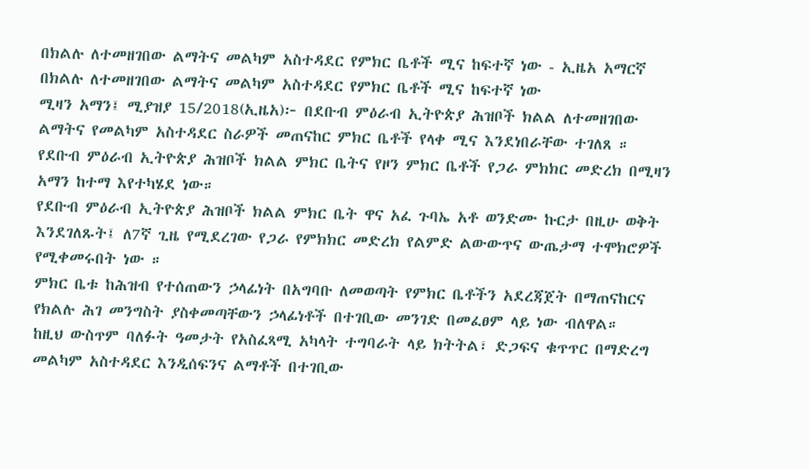በክልሉ ለተመዘገበው ልማትና መልካም አስተዳደር የምክር ቤቶች ሚና ከፍተኛ ነው - ኢዜአ አማርኛ
በክልሉ ለተመዘገበው ልማትና መልካም አስተዳደር የምክር ቤቶች ሚና ከፍተኛ ነው
ሚዛን አማን፤ ሚያዝያ 15/2018(ኢዜአ)፦ በደቡብ ምዕራብ ኢትዮጵያ ሕዝቦች ክልል ለተመዘገበው ልማትና የመልካም አስተዳደር ስራዎች መጠናከር ምክር ቤቶች የላቀ ሚና እንደነበራቸው ተገለጸ ።
የደቡብ ምዕራብ ኢትዮጵያ ሕዝቦች ክልል ምክር ቤትና የዞን ምክር ቤቶች የጋራ ምክክር መድረክ በሚዛን አማን ከተማ እየተካሄደ ነው።
የደቡብ ምዕራብ ኢትዮጵያ ሕዝቦች ክልል ምክር ቤት ዋና አፈ ጉባኤ አቶ ወንድሙ ኩርታ በዚሁ ወቅት እንደገለጹት፤ ለ7ኛ ጊዜ የሚደረገው የጋራ የምክክር መድረክ የልምድ ልውውጥና ውጤታማ ተሞክሮዎች የሚቀመሩበት ነው ።
ምክር ቤቱ ከሕዝብ የተሰጠውን ኃላፊነት በአግባቡ ለመወጣት የምክር ቤቶችን አደረጃጀት በማጠናከርና የክልሉ ሕገ መንግስት ያስቀመጣቸውን ኃላፊነቶች በተገቢው መንገድ በመፈፀም ላይ ነው ብለዋል።
ከዚህ ውስጥም ባለፉት ዓመታት የአስፈጻሚ አካላት ተግባራት ላይ ክትትል፣ ድጋፍና ቁጥጥር በማድረግ መልካም አስተዳደር እንዲሰፍንና ልማቶች በተገቢው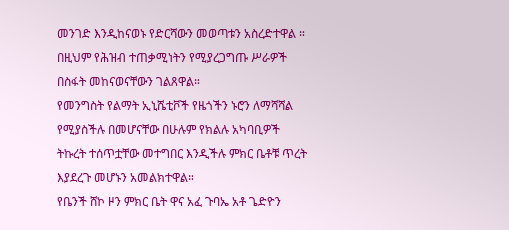መንገድ እንዲከናወኑ የድርሻውን መወጣቱን አስረድተዋል ።
በዚህም የሕዝብ ተጠቃሚነትን የሚያረጋግጡ ሥራዎች በስፋት መከናወናቸውን ገልጸዋል።
የመንግስት የልማት ኢኒሼቲቮች የዜጎችን ኑሮን ለማሻሻል የሚያስችሉ በመሆናቸው በሁሉም የክልሉ አካባቢዎች ትኩረት ተሰጥቷቸው መተግበር እንዲችሉ ምክር ቤቶቹ ጥረት እያደረጉ መሆኑን አመልክተዋል።
የቤንች ሸኮ ዞን ምክር ቤት ዋና አፈ ጉባኤ አቶ ጌድዮን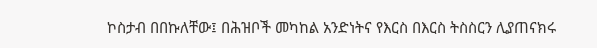ኮስታብ በበኩለቸው፤ በሕዝቦች መካከል አንድነትና የእርስ በእርስ ትስስርን ሊያጠናክሩ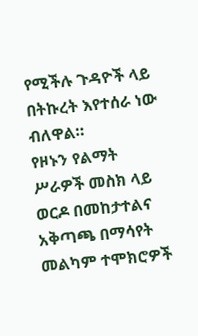የሚችሉ ጉዳዮች ላይ በትኩረት እየተሰራ ነው ብለዋል።
የዞኑን የልማት ሥራዎች መስክ ላይ ወርዶ በመከታተልና አቅጣጫ በማሳየት መልካም ተሞክሮዎች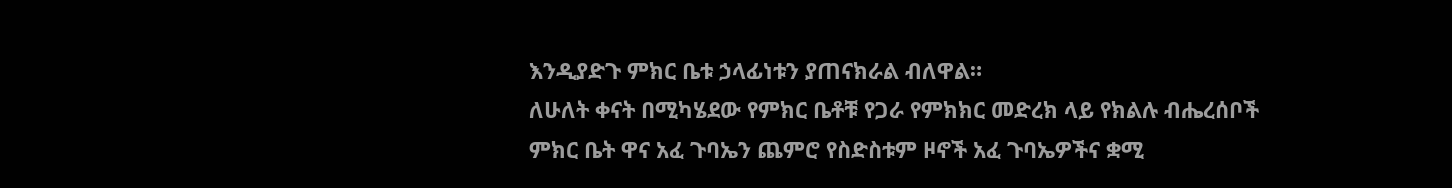እንዲያድጉ ምክር ቤቱ ኃላፊነቱን ያጠናክራል ብለዋል።
ለሁለት ቀናት በሚካሄደው የምክር ቤቶቹ የጋራ የምክክር መድረክ ላይ የክልሉ ብሔረሰቦች ምክር ቤት ዋና አፈ ጉባኤን ጨምሮ የስድስቱም ዞኖች አፈ ጉባኤዎችና ቋሚ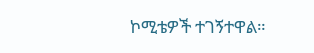ኮሚቴዎች ተገኝተዋል።